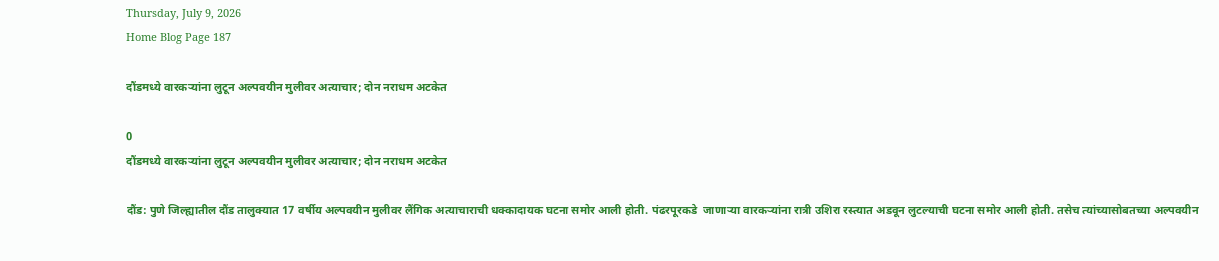Thursday, July 9, 2026
Home Blog Page 187

दौंडमध्ये वारकऱ्यांना लुटून अल्पवयीन मुलीवर अत्याचार; दोन नराधम अटकेत

0
दौंडमध्ये वारकऱ्यांना लुटून अल्पवयीन मुलीवर अत्याचार; दोन नराधम अटकेत

दौंड: पुणे जिल्ह्यातील दौंड तालुक्यात 17 वर्षीय अल्पवयीन मुलीवर लैंगिक अत्याचाराची धक्कादायक घटना समोर आली होती. पंढरपूरकडे  जाणाऱ्या वारकऱ्यांना रात्री उशिरा रस्त्यात अडवून लुटल्याची घटना समोर आली होती. तसेच त्यांच्यासोबतच्या अल्पवयीन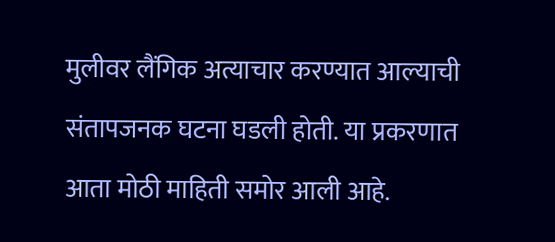मुलीवर लैंगिक अत्याचार करण्यात आल्याची संतापजनक घटना घडली होती. या प्रकरणात आता मोठी माहिती समोर आली आहे.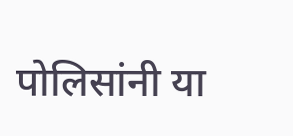पोलिसांनी या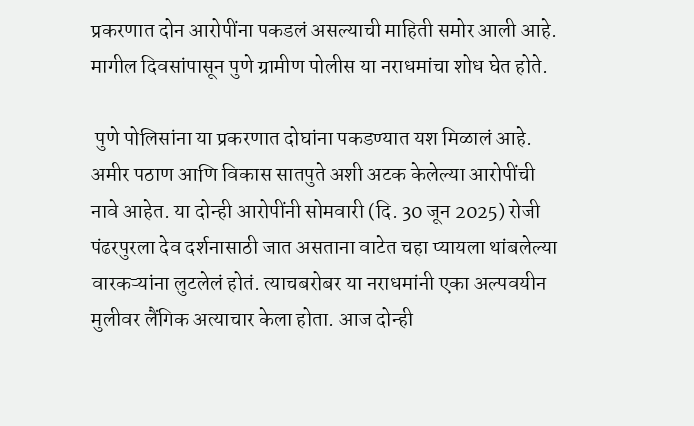प्रकरणात दोन आरोपींना पकडलं असल्याची माहिती समोर आली आहे. मागील दिवसांपासून पुणे ग्रामीण पोलीस या नराधमांचा शोध घेत होते.

 पुणे पोलिसांना या प्रकरणात दोघांना पकडण्यात यश मिळालं आहे. अमीर पठाण आणि विकास सातपुते अशी अटक केलेल्या आरोपींची नावे आहेत. या दोन्ही आरोपींनी सोमवारी (दि. 30 जून 2025) रोजी पंढरपुरला देव दर्शनासाठी जात असताना वाटेत चहा प्यायला थांबलेल्या वारकऱ्यांना लुटलेलं होतं. त्याचबरोबर या नराधमांनी एका अल्पवयीन मुलीवर लैंगिक अत्याचार केला होता. आज दोन्ही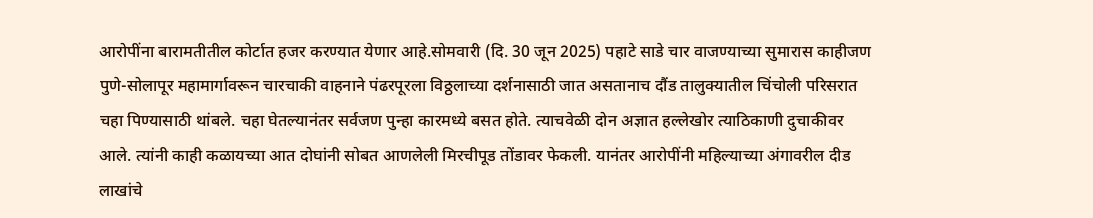आरोपींना बारामतीतील कोर्टात हजर करण्यात येणार आहे.सोमवारी (दि. 30 जून 2025) पहाटे साडे चार वाजण्याच्या सुमारास काहीजण पुणे-सोलापूर महामार्गावरून चारचाकी वाहनाने पंढरपूरला विठ्ठलाच्या दर्शनासाठी जात असतानाच दौंड तालुक्यातील चिंचोली परिसरात चहा पिण्यासाठी थांबले. चहा घेतल्यानंतर सर्वजण पुन्हा कारमध्ये बसत होते. त्याचवेळी दोन अज्ञात हल्लेखोर त्याठिकाणी दुचाकीवर आले. त्यांनी काही कळायच्या आत दोघांनी सोबत आणलेली मिरचीपूड तोंडावर फेकली. यानंतर आरोपींनी महिल्याच्या अंगावरील दीड लाखांचे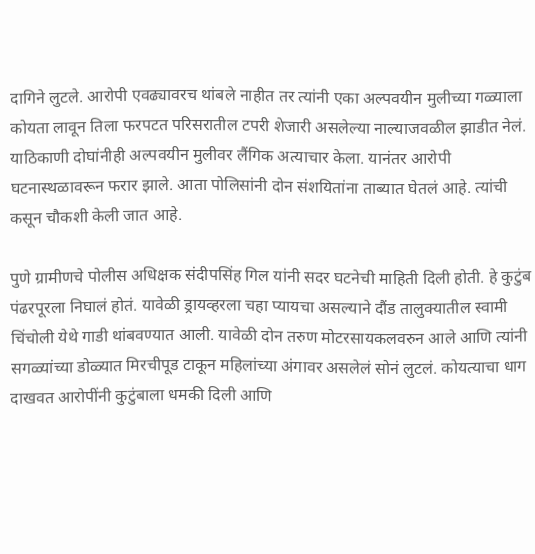दागिने लुटले. आरोपी एवढ्यावरच थांबले नाहीत तर त्यांनी एका अल्पवयीन मुलीच्या गळ्याला कोयता लावून तिला फरपटत परिसरातील टपरी शेजारी असलेल्या नाल्याजवळील झाडीत नेलं. याठिकाणी दोघांनीही अल्पवयीन मुलीवर लैंगिक अत्याचार केला. यानंतर आरोपी घटनास्थळावरून फरार झाले. आता पोलिसांनी दोन संशयितांना ताब्यात घेतलं आहे. त्यांची कसून चौकशी केली जात आहे.

पुणे ग्रामीणचे पोलीस अधिक्षक संदीपसिंह गिल यांनी सदर घटनेची माहिती दिली होती. हे कुटुंब पंढरपूरला निघालं होतं. यावेळी ड्रायव्हरला चहा प्यायचा असल्याने दौंड तालुक्यातील स्वामी चिंचोली येथे गाडी थांबवण्यात आली. यावेळी दोन तरुण मोटरसायकलवरुन आले आणि त्यांनी सगळ्यांच्या डोळ्यात मिरचीपूड टाकून महिलांच्या अंगावर असलेलं सोनं लुटलं. कोयत्याचा धाग दाखवत आरोपींनी कुटुंबाला धमकी दिली आणि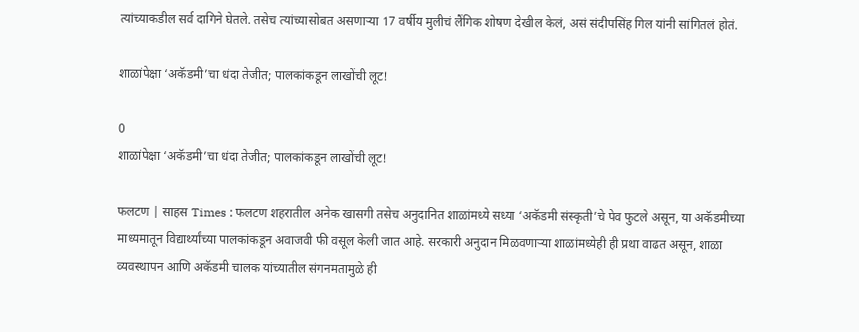त्यांच्याकडील सर्व दागिने घेतले. तसेच त्यांच्यासोबत असणाऱ्या 17 वर्षीय मुलीचं लैंगिक शोषण देखील केलं, असं संदीपसिंह गिल यांनी सांगितलं होतं.

शाळांपेक्षा ‘अकॅडमी’चा धंदा तेजीत; पालकांकडून लाखोंची लूट!

0
शाळांपेक्षा ‘अकॅडमी’चा धंदा तेजीत; पालकांकडून लाखोंची लूट!

फलटण | साहस Times : फलटण शहरातील अनेक खासगी तसेच अनुदानित शाळांमध्ये सध्या ‘अकॅडमी संस्कृती’चे पेव फुटले असून, या अकॅडमीच्या माध्यमातून विद्यार्थ्यांच्या पालकांकडून अवाजवी फी वसूल केली जात आहे. सरकारी अनुदान मिळवणाऱ्या शाळांमध्येही ही प्रथा वाढत असून, शाळा व्यवस्थापन आणि अकॅडमी चालक यांच्यातील संगनमतामुळे ही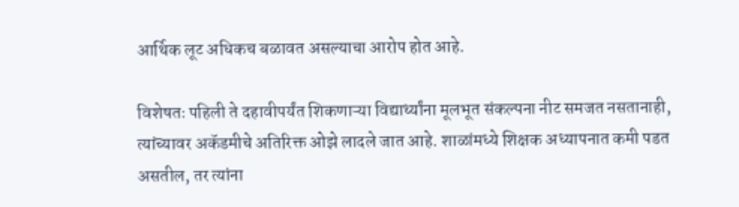आर्थिक लूट अधिकच बळावत असल्याचा आरोप होत आहे.

विशेषतः पहिली ते दहावीपर्यंत शिकणाऱ्या विद्यार्थ्यांना मूलभूत संकल्पना नीट समजत नसतानाही, त्यांच्यावर अकॅडमीचे अतिरिक्त ओझे लादले जात आहे. शाळांमध्ये शिक्षक अध्यापनात कमी पडत असतील, तर त्यांना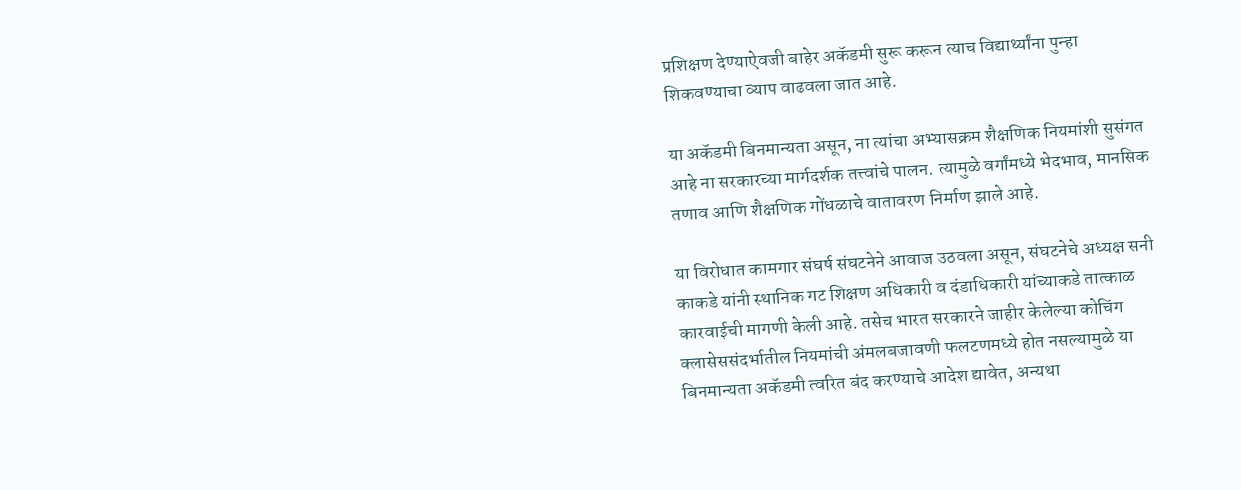प्रशिक्षण देण्याऐवजी बाहेर अकॅडमी सुरू करून त्याच विद्यार्थ्यांना पुन्हा शिकवण्याचा व्याप वाढवला जात आहे.

या अकॅडमी बिनमान्यता असून, ना त्यांचा अभ्यासक्रम शैक्षणिक नियमांशी सुसंगत आहे ना सरकारच्या मार्गदर्शक तत्त्वांचे पालन. त्यामुळे वर्गांमध्ये भेदभाव, मानसिक तणाव आणि शैक्षणिक गोंधळाचे वातावरण निर्माण झाले आहे.

या विरोधात कामगार संघर्ष संघटनेने आवाज उठवला असून, संघटनेचे अध्यक्ष सनी काकडे यांनी स्थानिक गट शिक्षण अधिकारी व दंडाधिकारी यांच्याकडे तात्काळ कारवाईची मागणी केली आहे. तसेच भारत सरकारने जाहीर केलेल्या कोचिंग क्लासेससंदर्भातील नियमांची अंमलबजावणी फलटणमध्ये होत नसल्यामुळे या बिनमान्यता अकॅडमी त्वरित बंद करण्याचे आदेश द्यावेत, अन्यथा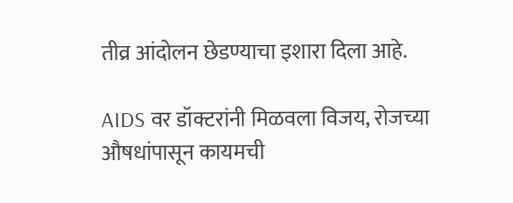तीव्र आंदोलन छेडण्याचा इशारा दिला आहे.

AIDS वर डॉक्टरांनी मिळवला विजय, रोजच्या औषधांपासून कायमची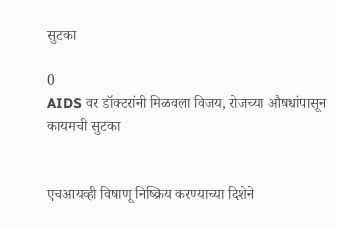सुटका

0
AIDS वर डॉक्टरांनी मिळवला विजय, रोजच्या औषधांपासून कायमची सुटका


एचआयव्ही विषाणू निष्क्रिय करण्याच्या दिशेने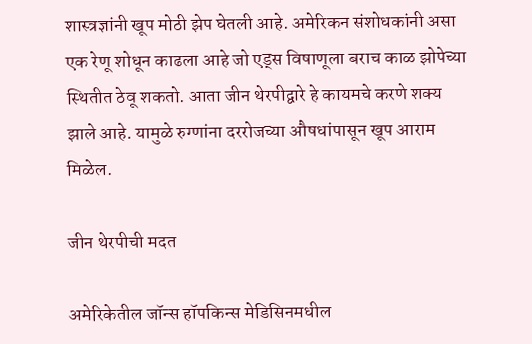शास्त्रज्ञांनी खूप मोठी झेप घेतली आहे. अमेरिकन संशोधकांनी असा एक रेणू शोधून काढला आहे जो एड्स विषाणूला बराच काळ झोपेच्या स्थितीत ठेवू शकतो. आता जीन थेरपीद्वारे हे कायमचे करणे शक्य झाले आहे. यामुळे रुग्णांना दररोजच्या औषधांपासून खूप आराम मिळेल.

जीन थेरपीची मदत

अमेरिकेतील जॉन्स हॉपकिन्स मेडिसिनमधील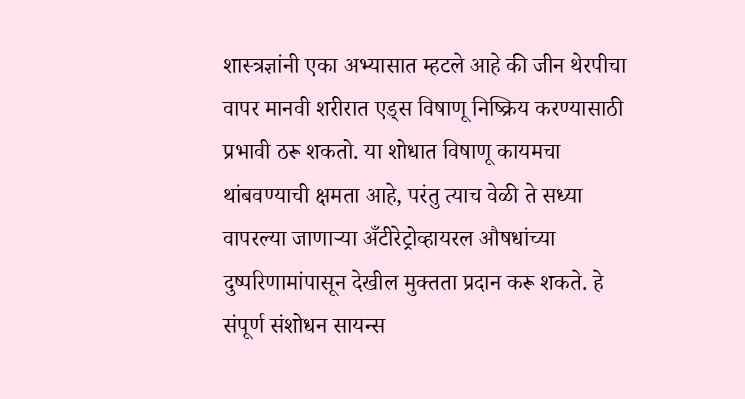शास्त्रज्ञांनी एका अभ्यासात म्हटले आहे की जीन थेरपीचा वापर मानवी शरीरात एड्स विषाणू निष्क्रिय करण्यासाठी प्रभावी ठरू शकतो. या शोधात विषाणू कायमचा थांबवण्याची क्षमता आहे, परंतु त्याच वेळी ते सध्या वापरल्या जाणाऱ्या अँटीरेट्रोव्हायरल औषधांच्या दुष्परिणामांपासून देखील मुक्तता प्रदान करू शकते. हे संपूर्ण संशोधन सायन्स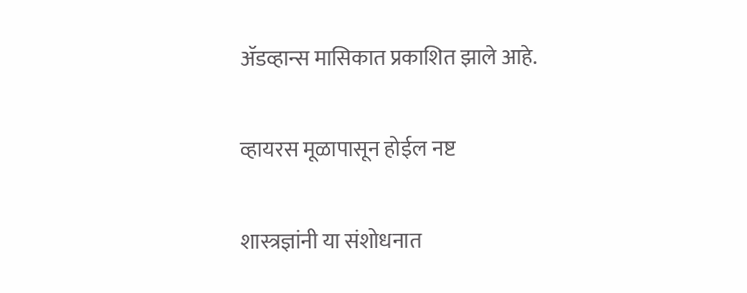ॲडव्हान्स मासिकात प्रकाशित झाले आहे.

व्हायरस मूळापासून होईल नष्ट

शास्त्रज्ञांनी या संशोधनात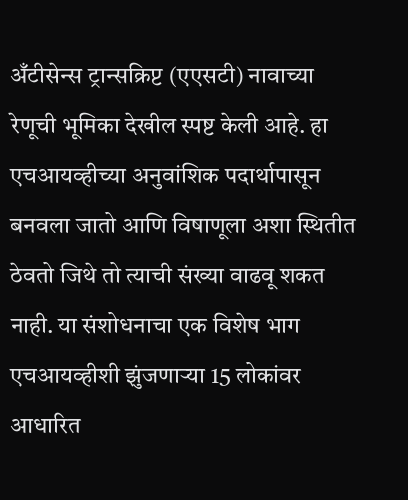अँटीसेन्स ट्रान्सक्रिप्ट (एएसटी) नावाच्या रेणूची भूमिका देखील स्पष्ट केली आहे. हा एचआयव्हीच्या अनुवांशिक पदार्थापासून बनवला जातो आणि विषाणूला अशा स्थितीत ठेवतो जिथे तो त्याची संख्या वाढवू शकत नाही. या संशोधनाचा एक विशेष भाग एचआयव्हीशी झुंजणाऱ्या 15 लोकांवर आधारित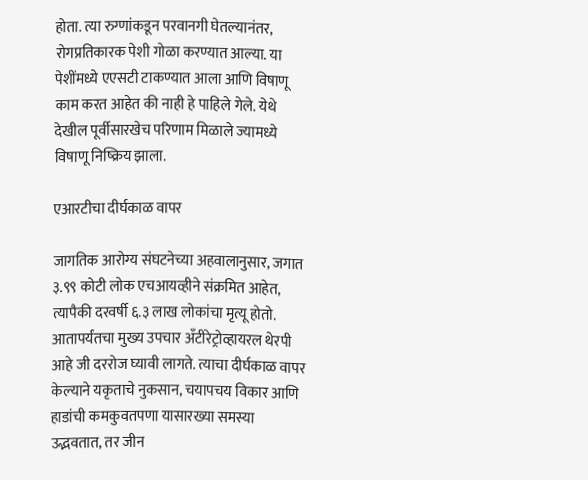होता. त्या रुग्णांकडून परवानगी घेतल्यानंतर, रोगप्रतिकारक पेशी गोळा करण्यात आल्या. या पेशींमध्ये एएसटी टाकण्यात आला आणि विषाणू काम करत आहेत की नाही हे पाहिले गेले. येथे देखील पूर्वीसारखेच परिणाम मिळाले ज्यामध्ये विषाणू निष्क्रिय झाला.

एआरटीचा दीर्घकाळ वापर

जागतिक आरोग्य संघटनेच्या अहवालानुसार, जगात ३.९९ कोटी लोक एचआयव्हीने संक्रमित आहेत, त्यापैकी दरवर्षी ६.३ लाख लोकांचा मृत्यू होतो. आतापर्यंतचा मुख्य उपचार अँटीरेट्रोव्हायरल थेरपी आहे जी दररोज घ्यावी लागते. त्याचा दीर्घकाळ वापर केल्याने यकृताचे नुकसान, चयापचय विकार आणि हाडांची कमकुवतपणा यासारख्या समस्या उद्भवतात, तर जीन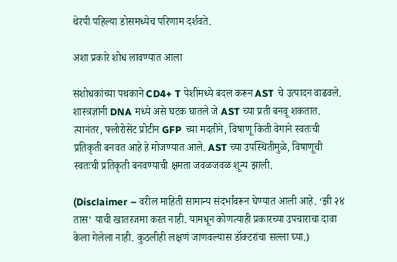थेरपी पहिल्या डोसमध्येच परिणाम दर्शवते.

अशा प्रकारे शोध लावण्यात आला

संशोधकांच्या पथकाने CD4+ T पेशींमध्ये बदल करून AST चे उत्पादन वाढवले. शास्त्रज्ञांनी DNA मध्ये असे घटक घातले जे AST च्या प्रती बनवू शकतात. त्यानंतर, फ्लोरोसेंट प्रोटीन GFP च्या मदतीने, विषाणू किती वेगाने स्वतःची प्रतिकृती बनवत आहे हे मोजण्यात आले. AST च्या उपस्थितीमुळे, विषाणूची स्वतःची प्रतिकृती बनवण्याची क्षमता जवळजवळ शून्य झाली.

(Disclaimer – वरील माहिती सामान्य संदर्भांवरून घेण्यात आली आहे. ‘झी २४ तास’ याची खातरजमा करत नाही. यामधून कोणत्याही प्रकारच्या उपचाराचा दावा केला गेलेला नाही. कुठलीही लक्षणं जाणवल्यास डॉक्टरांचा सल्ला घ्या.)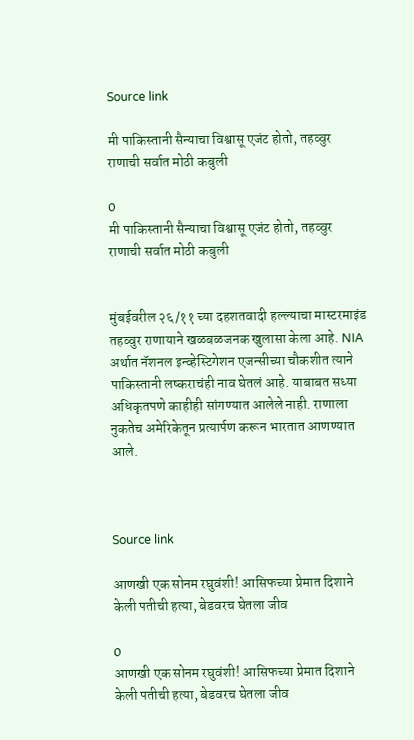Source link

मी पाकिस्तानी सैन्याचा विश्वासू एजंट होतो, तहव्वुर राणाची सर्वात मोठी कबुली

0
मी पाकिस्तानी सैन्याचा विश्वासू एजंट होतो, तहव्वुर राणाची सर्वात मोठी कबुली


मुंबईवरील २६/११ च्या दहशतवादी हल्ल्याचा मास्टरमाइंड तहव्वुर राणायाने खळबळजनक खुलासा केला आहे. NIA अर्थात नॅशनल इन्व्हेस्टिगेशन एजन्सीच्या चौकशीत त्याने पाकिस्तानी लष्कराचंही नाव घेतलं आहे. याबाबत सध्या अधिकृतपणे काहीही सांगण्यात आलेले नाही. राणाला नुकतेच अमेरिकेतून प्रत्यार्पण करून भारतात आणण्यात आले.



Source link

आणखी एक सोनम रघुवंशी! आसिफच्या प्रेमात दिशाने केली पतीची हत्या, बेडवरच घेतला जीव

0
आणखी एक सोनम रघुवंशी! आसिफच्या प्रेमात दिशाने केली पतीची हत्या, बेडवरच घेतला जीव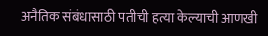अनैतिक संबंधासाठी पतीची हत्या केल्याची आणखी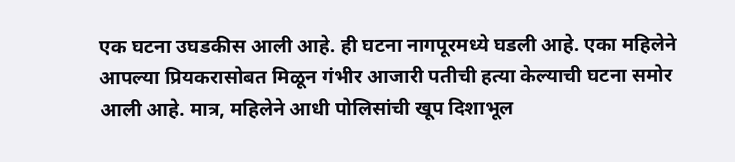एक घटना उघडकीस आली आहे. ही घटना नागपूरमध्ये घडली आहे. एका महिलेने आपल्या प्रियकरासोबत मिळून गंभीर आजारी पतीची हत्या केल्याची घटना समोर आली आहे. मात्र, महिलेने आधी पोलिसांची खूप दिशाभूल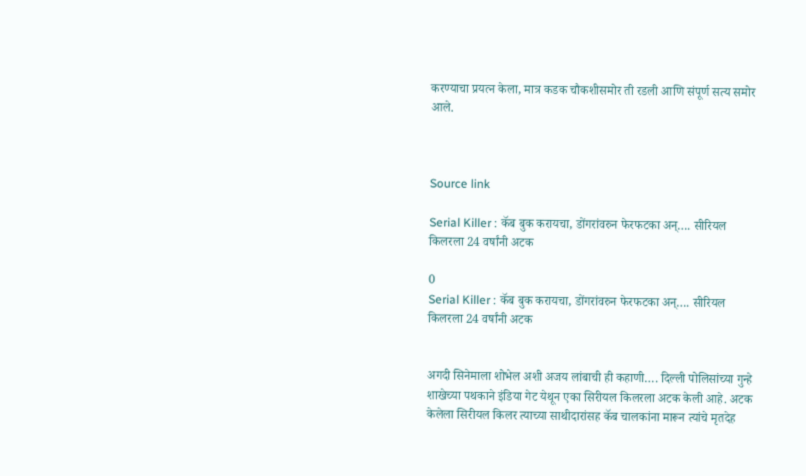करण्याचा प्रयत्न केला, मात्र कडक चौकशीसमोर ती रडली आणि संपूर्ण सत्य समोर आले.



Source link

Serial Killer : कॅब बुक करायचा, डोंगरांवरुन फेरफटका अन्…. सीरियल किलरला 24 वर्षांनी अटक

0
Serial Killer : कॅब बुक करायचा, डोंगरांवरुन फेरफटका अन्…. सीरियल किलरला 24 वर्षांनी अटक


अगदी सिनेमाला शोभेल अशी अजय लांबाची ही कहाणी…. दिल्ली पोलिसांच्या गुन्हे शाखेच्या पथकाने इंडिया गेट येथून एका सिरीयल किलरला अटक केली आहे. अटक केलेला सिरीयल किलर त्याच्या साथीदारांसह कॅब चालकांना मारून त्यांचे मृतदेह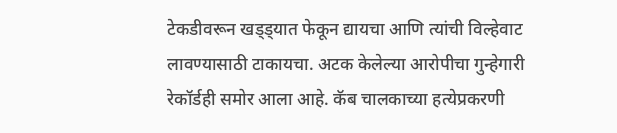टेकडीवरून खड्ड्यात फेकून द्यायचा आणि त्यांची विल्हेवाट लावण्यासाठी टाकायचा. अटक केलेल्या आरोपीचा गुन्हेगारी रेकॉर्डही समोर आला आहे. कॅब चालकाच्या हत्येप्रकरणी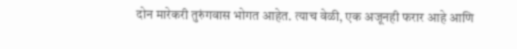दोन मारेकरी तुरुंगवास भोगत आहेत. त्याच वेळी, एक अजूनही फरार आहे आणि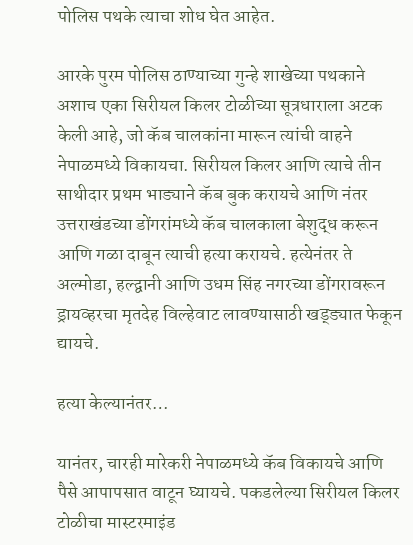पोलिस पथके त्याचा शोध घेत आहेत.

आरके पुरम पोलिस ठाण्याच्या गुन्हे शाखेच्या पथकाने अशाच एका सिरीयल किलर टोळीच्या सूत्रधाराला अटक केली आहे, जो कॅब चालकांना मारून त्यांची वाहने नेपाळमध्ये विकायचा. सिरीयल किलर आणि त्याचे तीन साथीदार प्रथम भाड्याने कॅब बुक करायचे आणि नंतर उत्तराखंडच्या डोंगरांमध्ये कॅब चालकाला बेशुद्ध करून आणि गळा दाबून त्याची हत्या करायचे. हत्येनंतर ते अल्मोडा, हल्द्वानी आणि उधम सिंह नगरच्या डोंगरावरून ड्रायव्हरचा मृतदेह विल्हेवाट लावण्यासाठी खड्ड्यात फेकून द्यायचे.

हत्या केल्यानंतर…

यानंतर, चारही मारेकरी नेपाळमध्ये कॅब विकायचे आणि पैसे आपापसात वाटून घ्यायचे. पकडलेल्या सिरीयल किलर टोळीचा मास्टरमाइंड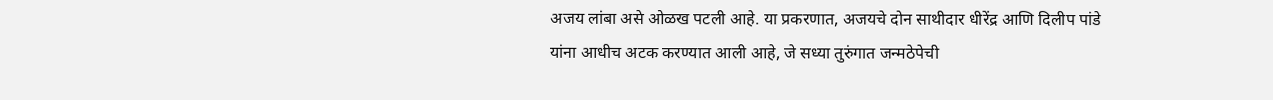अजय लांबा असे ओळख पटली आहे. या प्रकरणात, अजयचे दोन साथीदार धीरेंद्र आणि दिलीप पांडे यांना आधीच अटक करण्यात आली आहे, जे सध्या तुरुंगात जन्मठेपेची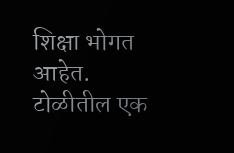शिक्षा भोगत आहेत. टोळीतील एक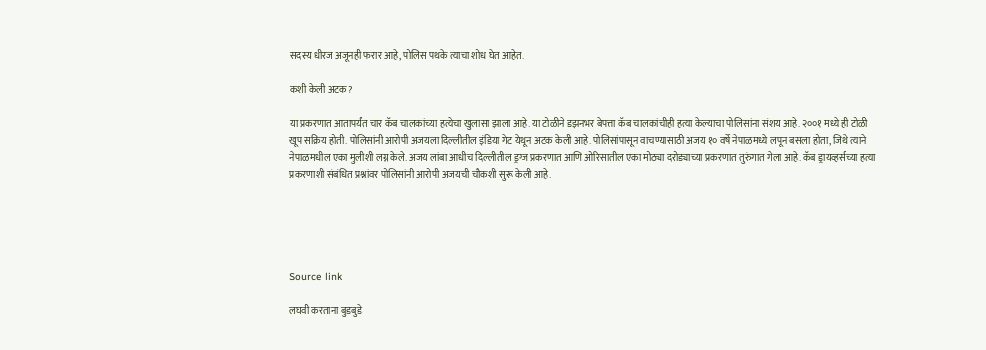सदस्य धीरज अजूनही फरार आहे, पोलिस पथके त्याचा शोध घेत आहेत.

कशी केली अटक?

या प्रकरणात आतापर्यंत चार कॅब चालकांच्या हत्येचा खुलासा झाला आहे. या टोळीने डझनभर बेपत्ता कॅब चालकांचीही हत्या केल्याचा पोलिसांना संशय आहे. २००१ मध्ये ही टोळी खूप सक्रिय होती. पोलिसांनी आरोपी अजयला दिल्लीतील इंडिया गेट येथून अटक केली आहे. पोलिसांपासून वाचण्यासाठी अजय १० वर्षे नेपाळमध्ये लपून बसला होता, जिथे त्याने नेपाळमधील एका मुलीशी लग्न केले. अजय लांबा आधीच दिल्लीतील ड्रग्ज प्रकरणात आणि ओरिसातील एका मोठ्या दरोड्याच्या प्रकरणात तुरुंगात गेला आहे. कॅब ड्रायव्हर्सच्या हत्या प्रकरणाशी संबंधित प्रश्नांवर पोलिसांनी आरोपी अजयची चौकशी सुरू केली आहे.





Source link

लघवी करताना बुडबुडे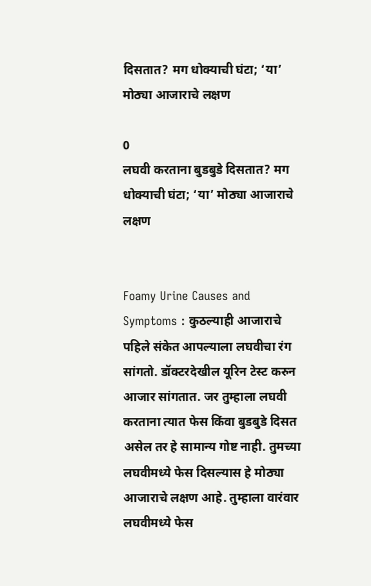दिसतात? मग धोक्याची घंटा; ‘या’ मोठ्या आजाराचे लक्षण

0
लघवी करताना बुडबुडे दिसतात? मग धोक्याची घंटा; ‘या’ मोठ्या आजाराचे लक्षण


Foamy Urine Causes and Symptoms : कुठल्याही आजाराचे पहिले संकेत आपल्याला लघवीचा रंग सांगतो. डॉक्टरदेखील यूरिन टेस्ट करुन आजार सांगतात. जर तुम्हाला लघवी करताना त्यात फेस किंवा बुडबुडे दिसत असेल तर हे सामान्य गोष्ट नाही. तुमच्या लघवीमध्ये फेस दिसल्यास हे मोठ्या आजाराचे लक्षण आहे. तुम्हाला वारंवार लघवीमध्ये फेस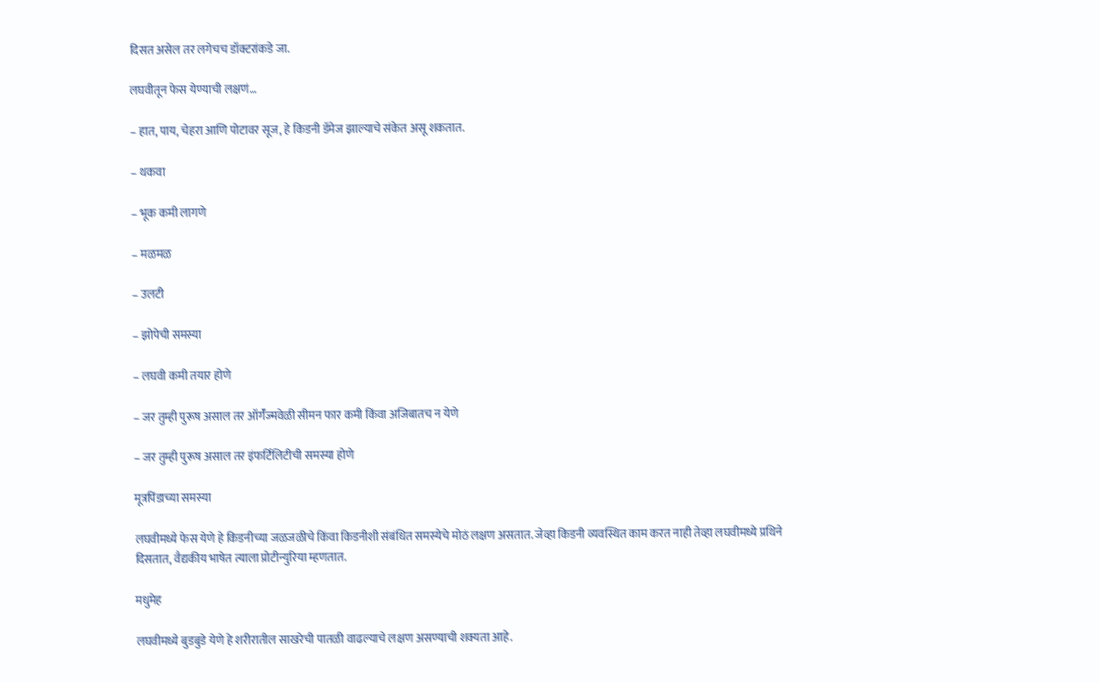दिसत असेल तर लगेचच डॉक्टरांकडे जा.

लघवीतून फेस येण्याची लक्षणं…

– हात, पाय, चेहरा आणि पोटावर सूज, हे किडनी डॅमेज झाल्याचे संकेत असू शकतात.

– थकवा

– भूक कमी लागणे

– मळमळ

– उलटी

– झोपेची समस्या

– लघवी कमी तयार होणे

– जर तुम्ही पुरूष असाल तर ऑर्गॅज्मवेळी सीमन फार कमी किंवा अजिबातच न येणे

– जर तुम्ही पुरूष असाल तर इंफर्टिलिटीची समस्या होणे

मूत्रपिंडाच्या समस्या

लघवीमध्ये फेस येणे हे किडनीच्या जळजळीचे किंवा किडनीशी संबंधित समस्येचे मोठं लक्षण असतात. जेव्हा किडनी व्यवस्थित काम करत नाही तेव्हा लघवीमध्ये प्रथिने दिसतात, वैद्यकीय भाषेत त्याला प्रोटीन्युरिया म्हणतात.

मधुमेह

लघवीमध्ये बुडबुडे येणे हे शरीरातील साखरेची पातळी वाढल्याचे लक्षण असण्याची शक्यता आहे.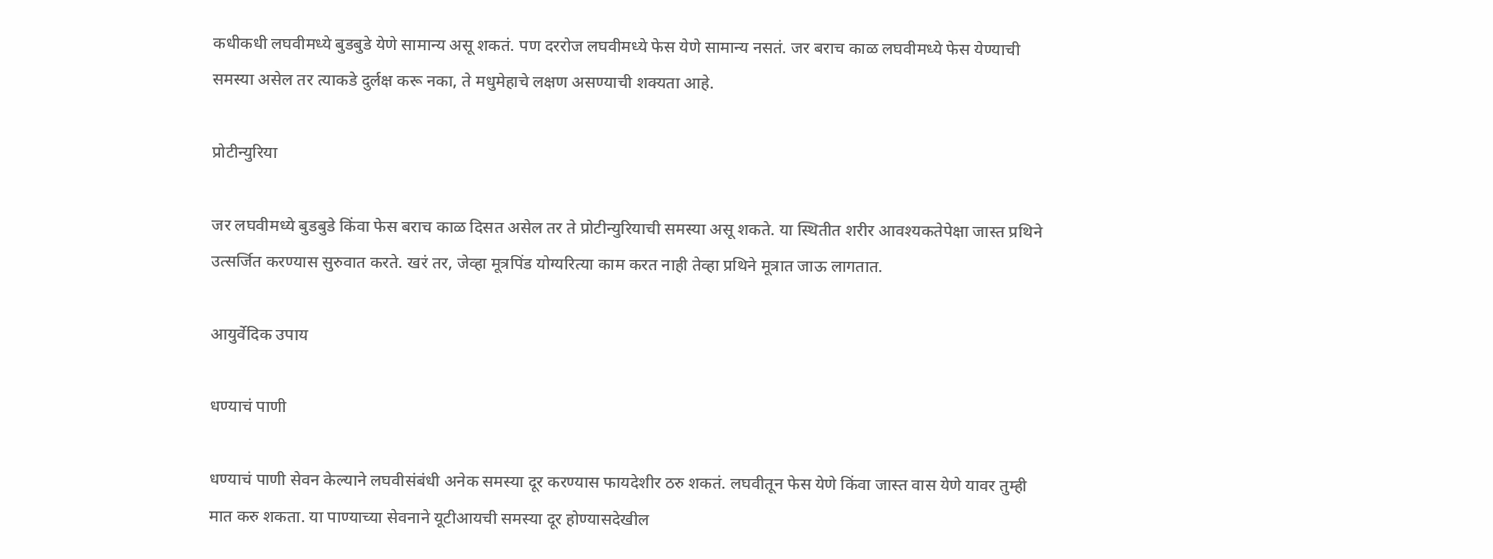कधीकधी लघवीमध्ये बुडबुडे येणे सामान्य असू शकतं. पण दररोज लघवीमध्ये फेस येणे सामान्य नसतं. जर बराच काळ लघवीमध्ये फेस येण्याची समस्या असेल तर त्याकडे दुर्लक्ष करू नका, ते मधुमेहाचे लक्षण असण्याची शक्यता आहे.

प्रोटीन्युरिया

जर लघवीमध्ये बुडबुडे किंवा फेस बराच काळ दिसत असेल तर ते प्रोटीन्युरियाची समस्या असू शकते. या स्थितीत शरीर आवश्यकतेपेक्षा जास्त प्रथिने उत्सर्जित करण्यास सुरुवात करते. खरं तर, जेव्हा मूत्रपिंड योग्यरित्या काम करत नाही तेव्हा प्रथिने मूत्रात जाऊ लागतात.

आयुर्वेदिक उपाय

धण्याचं पाणी

धण्याचं पाणी सेवन केल्याने लघवीसंबंधी अनेक समस्या दूर करण्यास फायदेशीर ठरु शकतं. लघवीतून फेस येणे किंवा जास्त वास येणे यावर तुम्ही मात करु शकता. या पाण्याच्या सेवनाने यूटीआयची समस्या दूर होण्यासदेखील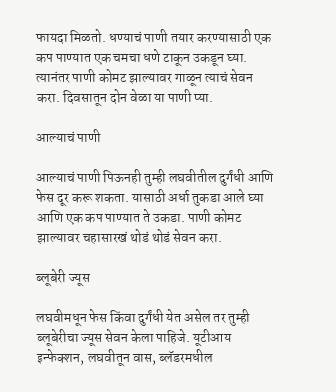फायदा मिळतो. धण्याचं पाणी तयार करण्यासाठी एक कप पाण्यात एक चमचा धणे टाकून उकडून घ्या. त्यानंतर पाणी कोमट झाल्यावर गाळून त्याचं सेवन करा. दिवसातून दोन वेळा या पाणी प्या.

आल्याचं पाणी

आल्याचं पाणी पिऊनही तुम्ही लघवीतील दुर्गंधी आणि फेस दूर करू शकता. यासाठी अर्धा तुकडा आले घ्या आणि एक कप पाण्यात ते उकडा. पाणी कोमट झाल्यावर चहासारखं थोडं थोडं सेवन करा.

ब्लूबेरी ज्यूस

लघवीमधून फेस किंवा दुर्गंधी येत असेल तर तुम्ही ब्लूबेरीचा ज्यूस सेवन केला पाहिजे. यूटीआय इन्फेक्शन, लघवीतून वास, ब्लॅडरमधील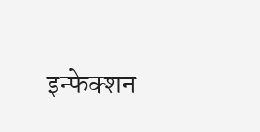इन्फेक्शन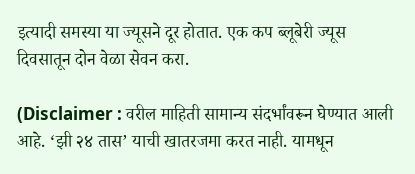इत्यादी समस्या या ज्यूसने दूर होतात. एक कप ब्लूबेरी ज्यूस दिवसातून दोन वेळा सेवन करा.

(Disclaimer : वरील माहिती सामान्य संदर्भांवरून घेण्यात आली आहे. ‘झी २४ तास’ याची खातरजमा करत नाही. यामधून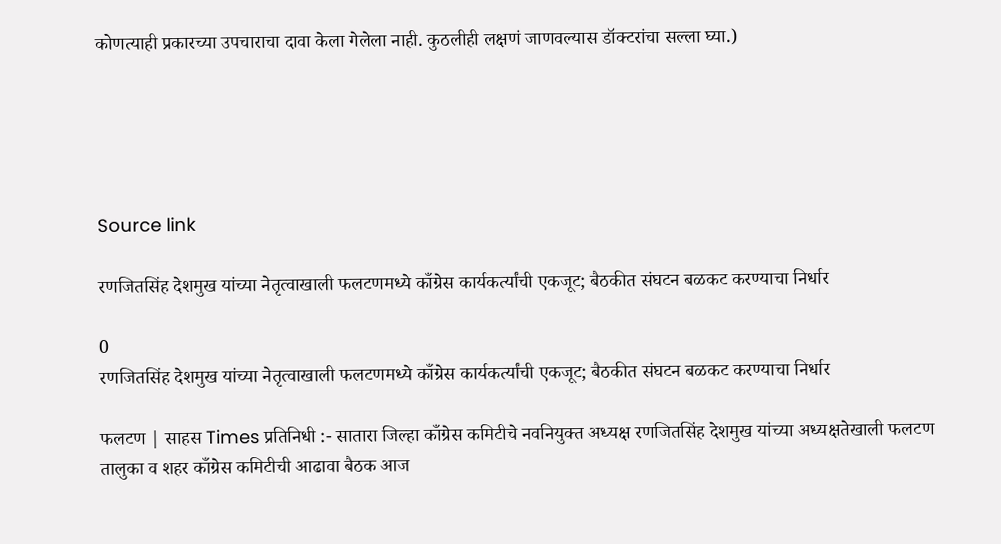कोणत्याही प्रकारच्या उपचाराचा दावा केला गेलेला नाही. कुठलीही लक्षणं जाणवल्यास डॉक्टरांचा सल्ला घ्या.)





Source link

रणजितसिंह देशमुख यांच्या नेतृत्वाखाली फलटणमध्ये काँग्रेस कार्यकर्त्यांची एकजूट; बैठकीत संघटन बळकट करण्याचा निर्धार

0
रणजितसिंह देशमुख यांच्या नेतृत्वाखाली फलटणमध्ये काँग्रेस कार्यकर्त्यांची एकजूट; बैठकीत संघटन बळकट करण्याचा निर्धार

फलटण | साहस Times प्रतिनिधी :- सातारा जिल्हा काँग्रेस कमिटीचे नवनियुक्त अध्यक्ष रणजितसिंह देशमुख यांच्या अध्यक्षतेखाली फलटण तालुका व शहर काँग्रेस कमिटीची आढावा बैठक आज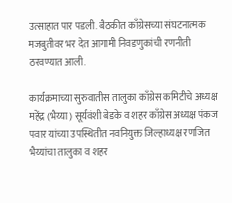उत्साहात पार पडली. बैठकीत काँग्रेसच्या संघटनात्मक मजबुतीवर भर देत आगामी निवडणुकांची रणनीती ठरवण्यात आली.

कार्यक्रमाच्या सुरुवातीस तालुका काँग्रेस कमिटीचे अध्यक्ष महेंद्र (भैय्या) सूर्यवंशी बेडके व शहर काँग्रेस अध्यक्ष पंकज पवार यांच्या उपस्थितीत नवनियुक्त जिल्हाध्यक्ष रणजित भैय्यांचा तालुका व शहर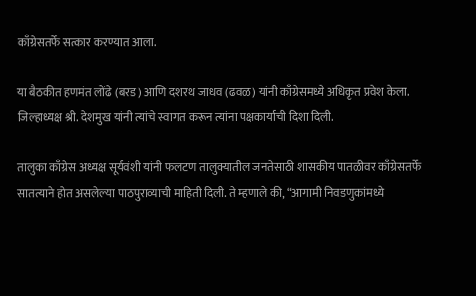काँग्रेसतर्फे सत्कार करण्यात आला.

या बैठकीत हणमंत लोंढे (बरड) आणि दशरथ जाधव (ढवळ) यांनी काँग्रेसमध्ये अधिकृत प्रवेश केला. जिल्हाध्यक्ष श्री. देशमुख यांनी त्यांचे स्वागत करून त्यांना पक्षकार्याची दिशा दिली.

तालुका काँग्रेस अध्यक्ष सूर्यवंशी यांनी फलटण तालुक्यातील जनतेसाठी शासकीय पातळीवर काँग्रेसतर्फे सातत्याने होत असलेल्या पाठपुराव्याची माहिती दिली. ते म्हणाले की, “आगामी निवडणुकांमध्ये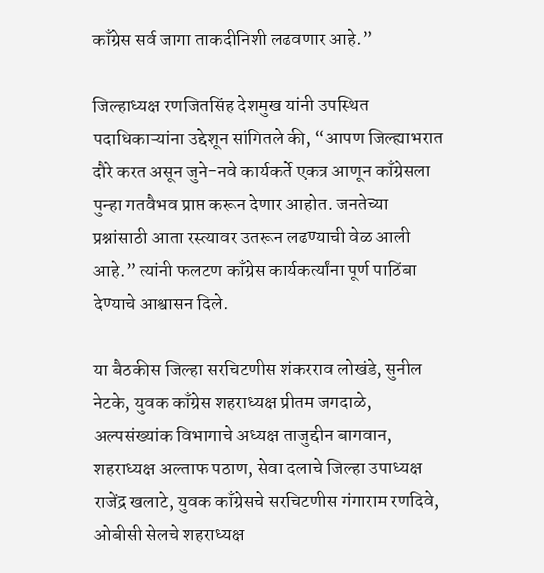काँग्रेस सर्व जागा ताकदीनिशी लढवणार आहे.”

जिल्हाध्यक्ष रणजितसिंह देशमुख यांनी उपस्थित पदाधिकाऱ्यांना उद्देशून सांगितले की, “आपण जिल्ह्याभरात दौरे करत असून जुने-नवे कार्यकर्ते एकत्र आणून काँग्रेसला पुन्हा गतवैभव प्राप्त करून देणार आहोत. जनतेच्या प्रश्नांसाठी आता रस्त्यावर उतरून लढण्याची वेळ आली आहे.” त्यांनी फलटण काँग्रेस कार्यकर्त्यांना पूर्ण पाठिंबा देण्याचे आश्वासन दिले.

या बैठकीस जिल्हा सरचिटणीस शंकरराव लोखंडे, सुनील नेटके, युवक काँग्रेस शहराध्यक्ष प्रीतम जगदाळे, अल्पसंख्यांक विभागाचे अध्यक्ष ताजुद्दीन बागवान, शहराध्यक्ष अल्ताफ पठाण, सेवा दलाचे जिल्हा उपाध्यक्ष राजेंद्र खलाटे, युवक काँग्रेसचे सरचिटणीस गंगाराम रणदिवे, ओबीसी सेलचे शहराध्यक्ष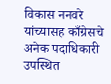विकास ननवरे यांच्यासह काँग्रेसचे अनेक पदाधिकारी उपस्थित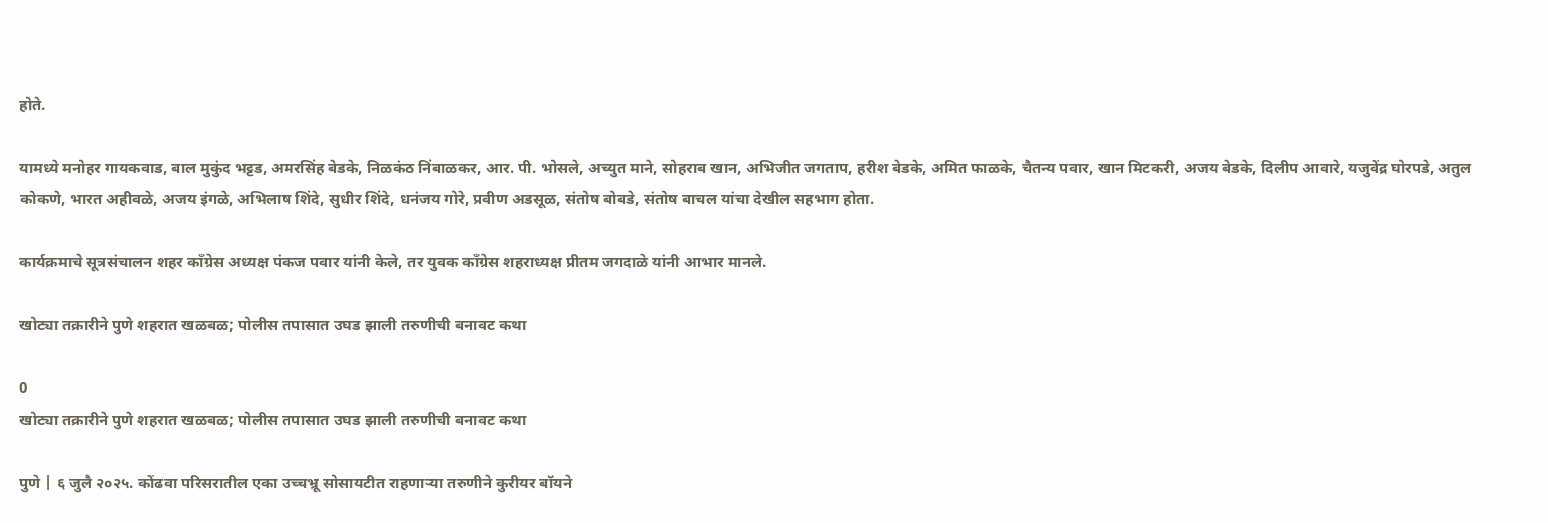होते.

यामध्ये मनोहर गायकवाड, बाल मुकुंद भट्टड, अमरसिंह बेडके, निळकंठ निंबाळकर, आर. पी. भोसले, अच्युत माने, सोहराब खान, अभिजीत जगताप, हरीश बेडके, अमित फाळके, चैतन्य पवार, खान मिटकरी, अजय बेडके, दिलीप आवारे, यजुवेंद्र घोरपडे, अतुल कोकणे, भारत अहीवळे, अजय इंगळे, अभिलाष शिंदे, सुधीर शिंदे, धनंजय गोरे, प्रवीण अडसूळ, संतोष बोबडे, संतोष बाचल यांचा देखील सहभाग होता.

कार्यक्रमाचे सूत्रसंचालन शहर काँग्रेस अध्यक्ष पंकज पवार यांनी केले, तर युवक काँग्रेस शहराध्यक्ष प्रीतम जगदाळे यांनी आभार मानले.

खोट्या तक्रारीने पुणे शहरात खळबळ; पोलीस तपासात उघड झाली तरुणीची बनावट कथा

0
खोट्या तक्रारीने पुणे शहरात खळबळ; पोलीस तपासात उघड झाली तरुणीची बनावट कथा

पुणे | ६ जुलै २०२५. कोंढवा परिसरातील एका उच्चभ्रू सोसायटीत राहणाऱ्या तरुणीने कुरीयर बॉयने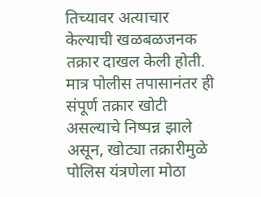तिच्यावर अत्याचार केल्याची खळबळजनक तक्रार दाखल केली होती. मात्र पोलीस तपासानंतर ही संपूर्ण तक्रार खोटी असल्याचे निष्पन्न झाले असून, खोट्या तक्रारीमुळे पोलिस यंत्रणेला मोठा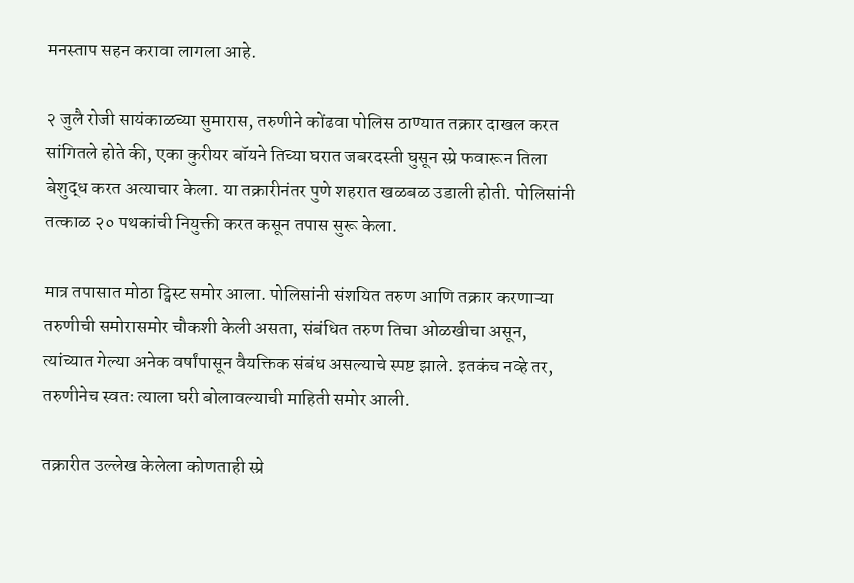मनस्ताप सहन करावा लागला आहे.

२ जुलै रोजी सायंकाळच्या सुमारास, तरुणीने कोंढवा पोलिस ठाण्यात तक्रार दाखल करत सांगितले होते की, एका कुरीयर बॉयने तिच्या घरात जबरदस्ती घुसून स्प्रे फवारून तिला बेशुद्ध करत अत्याचार केला. या तक्रारीनंतर पुणे शहरात खळबळ उडाली होती. पोलिसांनी तत्काळ २० पथकांची नियुक्ती करत कसून तपास सुरू केला.

मात्र तपासात मोठा ट्विस्ट समोर आला. पोलिसांनी संशयित तरुण आणि तक्रार करणाऱ्या तरुणीची समोरासमोर चौकशी केली असता, संबंधित तरुण तिचा ओळखीचा असून, त्यांच्यात गेल्या अनेक वर्षांपासून वैयक्तिक संबंध असल्याचे स्पष्ट झाले. इतकंच नव्हे तर, तरुणीनेच स्वतः त्याला घरी बोलावल्याची माहिती समोर आली.

तक्रारीत उल्लेख केलेला कोणताही स्प्रे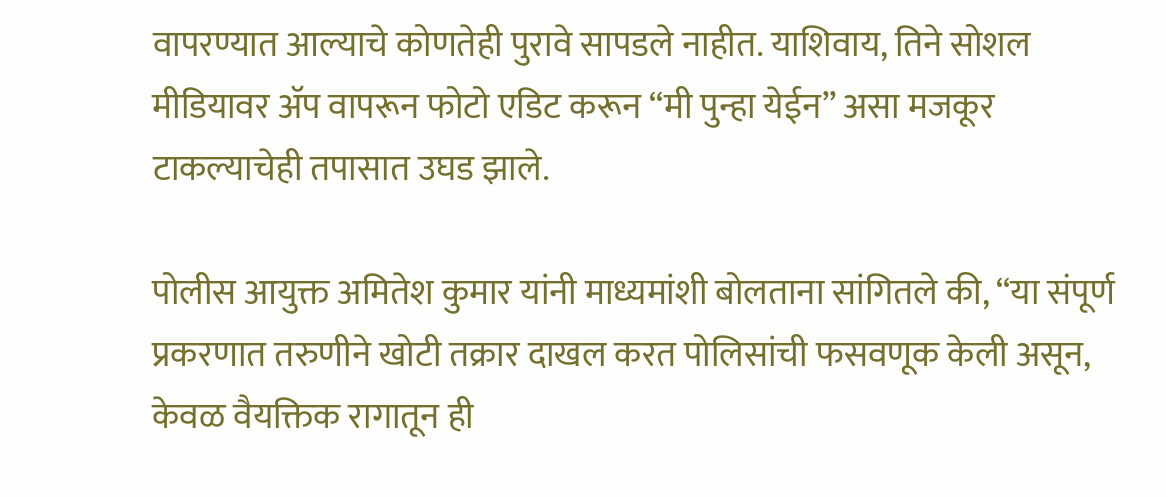वापरण्यात आल्याचे कोणतेही पुरावे सापडले नाहीत. याशिवाय, तिने सोशल मीडियावर अ‍ॅप वापरून फोटो एडिट करून “मी पुन्हा येईन” असा मजकूर टाकल्याचेही तपासात उघड झाले.

पोलीस आयुक्त अमितेश कुमार यांनी माध्यमांशी बोलताना सांगितले की, “या संपूर्ण प्रकरणात तरुणीने खोटी तक्रार दाखल करत पोलिसांची फसवणूक केली असून, केवळ वैयक्तिक रागातून ही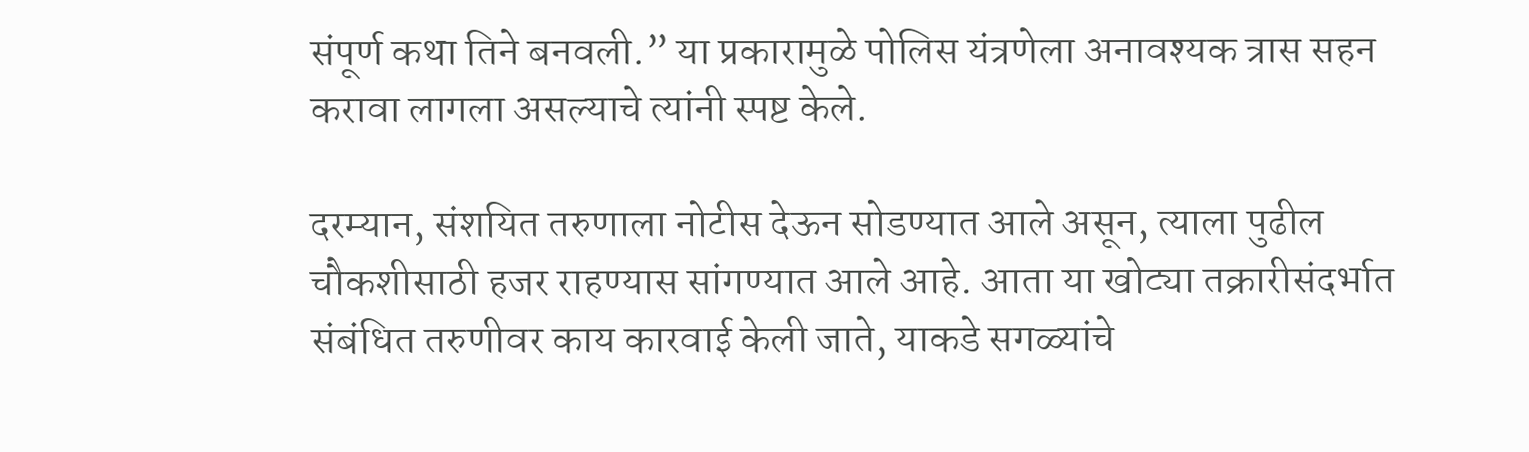संपूर्ण कथा तिने बनवली.” या प्रकारामुळे पोलिस यंत्रणेला अनावश्यक त्रास सहन करावा लागला असल्याचे त्यांनी स्पष्ट केले.

दरम्यान, संशयित तरुणाला नोटीस देऊन सोडण्यात आले असून, त्याला पुढील चौकशीसाठी हजर राहण्यास सांगण्यात आले आहे. आता या खोट्या तक्रारीसंदर्भात संबंधित तरुणीवर काय कारवाई केली जाते, याकडे सगळ्यांचे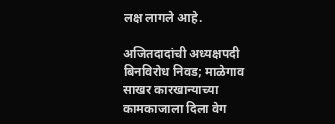लक्ष लागले आहे.

अजितदादांची अध्यक्षपदी बिनविरोध निवड; माळेगाव साखर कारखान्याच्या कामकाजाला दिला वेग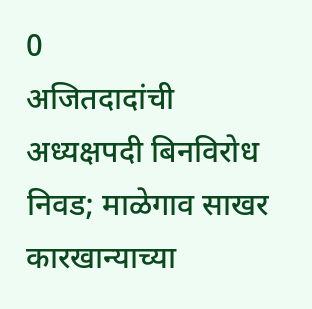0
अजितदादांची अध्यक्षपदी बिनविरोध निवड; माळेगाव साखर कारखान्याच्या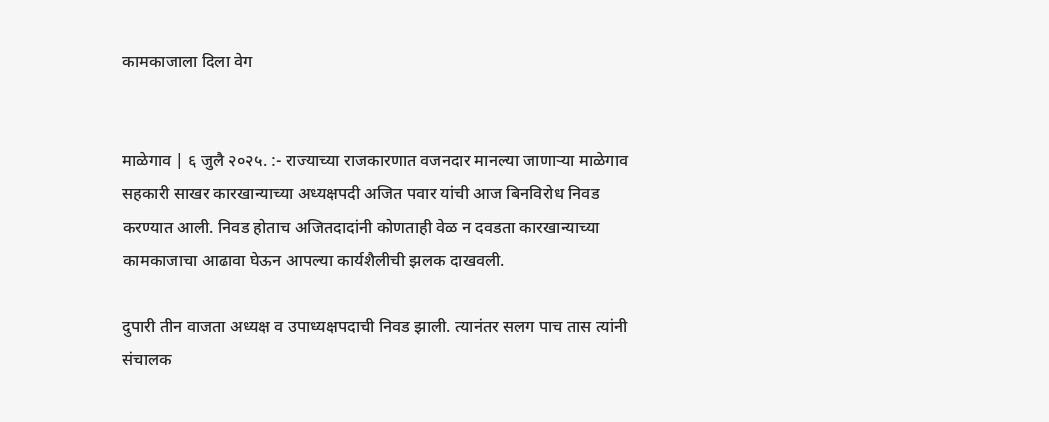कामकाजाला दिला वेग


माळेगाव | ६ जुलै २०२५. :- राज्याच्या राजकारणात वजनदार मानल्या जाणाऱ्या माळेगाव सहकारी साखर कारखान्याच्या अध्यक्षपदी अजित पवार यांची आज बिनविरोध निवड करण्यात आली. निवड होताच अजितदादांनी कोणताही वेळ न दवडता कारखान्याच्या कामकाजाचा आढावा घेऊन आपल्या कार्यशैलीची झलक दाखवली.

दुपारी तीन वाजता अध्यक्ष व उपाध्यक्षपदाची निवड झाली. त्यानंतर सलग पाच तास त्यांनी संचालक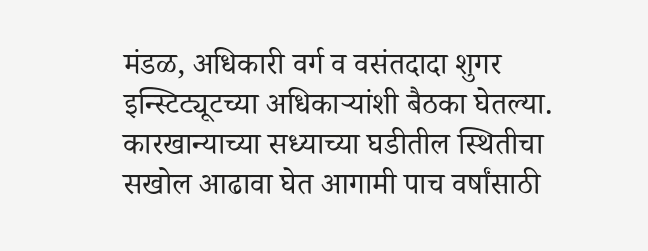मंडळ, अधिकारी वर्ग व वसंतदादा शुगर इन्स्टिट्यूटच्या अधिकाऱ्यांशी बैठका घेतल्या. कारखान्याच्या सध्याच्या घडीतील स्थितीचा सखोल आढावा घेत आगामी पाच वर्षांसाठी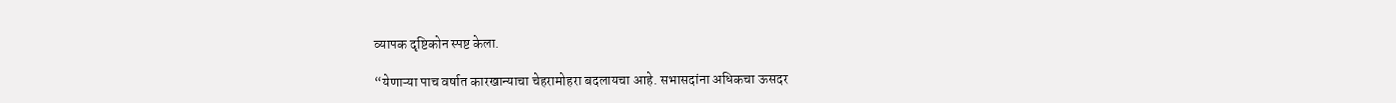व्यापक दृष्टिकोन स्पष्ट केला.

“येणाऱ्या पाच वर्षात कारखान्याचा चेहरामोहरा बदलायचा आहे. सभासदांना अधिकचा ऊसदर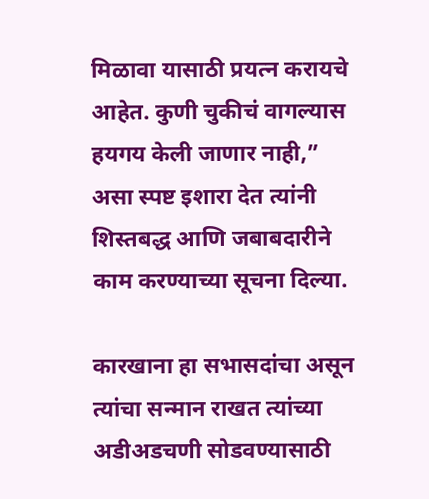मिळावा यासाठी प्रयत्न करायचे आहेत. कुणी चुकीचं वागल्यास हयगय केली जाणार नाही,” असा स्पष्ट इशारा देत त्यांनी शिस्तबद्ध आणि जबाबदारीने काम करण्याच्या सूचना दिल्या.

कारखाना हा सभासदांचा असून त्यांचा सन्मान राखत त्यांच्या अडीअडचणी सोडवण्यासाठी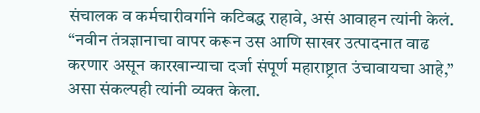संचालक व कर्मचारीवर्गाने कटिबद्ध राहावे, असं आवाहन त्यांनी केलं. “नवीन तंत्रज्ञानाचा वापर करून उस आणि साखर उत्पादनात वाढ करणार असून कारखान्याचा दर्जा संपूर्ण महाराष्ट्रात उंचावायचा आहे,” असा संकल्पही त्यांनी व्यक्त केला.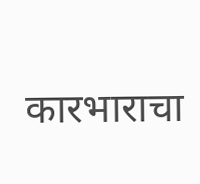कारभाराचा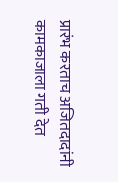प्रारंभ करताच अजितदादांनी कामकाजाला गती देत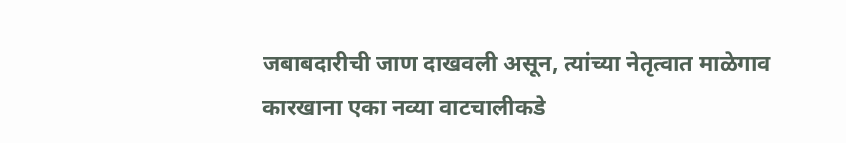जबाबदारीची जाण दाखवली असून, त्यांच्या नेतृत्वात माळेगाव कारखाना एका नव्या वाटचालीकडे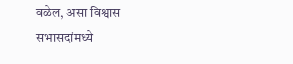वळेल, असा विश्वास सभासदांमध्ये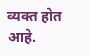व्यक्त होत आहे.